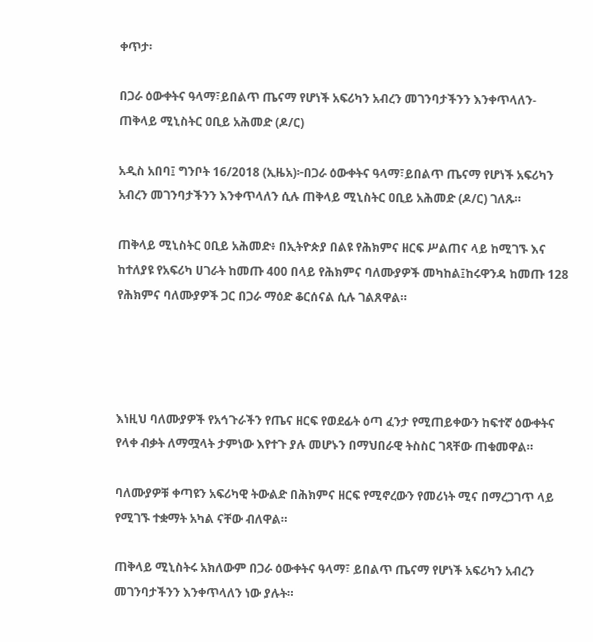ቀጥታ፡

በጋራ ዕውቀትና ዓላማ፣ይበልጥ ጤናማ የሆነች አፍሪካን አብረን መገንባታችንን እንቀጥላለን-ጠቅላይ ሚኒስትር ዐቢይ አሕመድ (ዶ/ር)

አዲስ አበባ፤ ግንቦት 16/2018 (ኢዜአ)፦በጋራ ዕውቀትና ዓላማ፣ይበልጥ ጤናማ የሆነች አፍሪካን አብረን መገንባታችንን እንቀጥላለን ሲሉ ጠቅላይ ሚኒስትር ዐቢይ አሕመድ (ዶ/ር) ገለጹ።

ጠቅላይ ሚኒስትር ዐቢይ አሕመድ፥ በኢትዮጵያ በልዩ የሕክምና ዘርፍ ሥልጠና ላይ ከሚገኙ እና ከተለያዩ የአፍሪካ ሀገራት ከመጡ 400 በላይ የሕክምና ባለሙያዎች መካከል፤ከሩዋንዳ ከመጡ 128 የሕክምና ባለሙያዎች ጋር በጋራ ማዕድ ቆርሰናል ሲሉ ገልጸዋል።




እነዚህ ባለሙያዎች የአኅጉራችን የጤና ዘርፍ የወደፊት ዕጣ ፈንታ የሚጠይቀውን ከፍተኛ ዕውቀትና የላቀ ብቃት ለማሟላት ታምነው እየተጉ ያሉ መሆኑን በማህበራዊ ትስስር ገጻቸው ጠቁመዋል።

ባለሙያዎቹ ቀጣዩን አፍሪካዊ ትውልድ በሕክምና ዘርፍ የሚኖረውን የመሪነት ሚና በማረጋገጥ ላይ የሚገኙ ተቋማት አካል ናቸው ብለዋል።

ጠቅላይ ሚኒስትሩ አክለውም በጋራ ዕውቀትና ዓላማ፣ ይበልጥ ጤናማ የሆነች አፍሪካን አብረን መገንባታችንን እንቀጥላለን ነው ያሉት።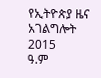የኢትዮጵያ ዜና አገልግሎት
2015
ዓ.ም